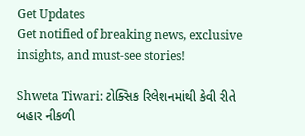Get Updates
Get notified of breaking news, exclusive insights, and must-see stories!

Shweta Tiwari: ટોક્સિક રિલેશનમાંથી કેવી રીતે બહાર નીકળી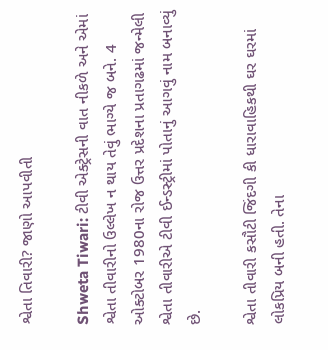શ્વેતા તિવારી? જાણો આપવીતી

Shweta Tiwari: ટીવી એક્ટ્રેસની વાત નીકળે અને એમાં શ્વેતા તીવારીનો ઉલ્લેખ ન થાય તેવું ભાગ્યે જ બને. 4 ઓક્ટોબર 1980ના રોજ ઉત્તર પ્રદેશના પ્રતાગઢમાં જન્મેલી શ્વેતા તીવારીએ ટીવી ઈન્ડસ્ટ્રીમાં પોતાનું આગવું નામ બનાવ્યું છે.

શ્વેતા તીવારી કસૌટી જિંદગી કી ધારાવાહિકથી ઘર ઘરમાં લોકપ્રિય બની હતી. તેના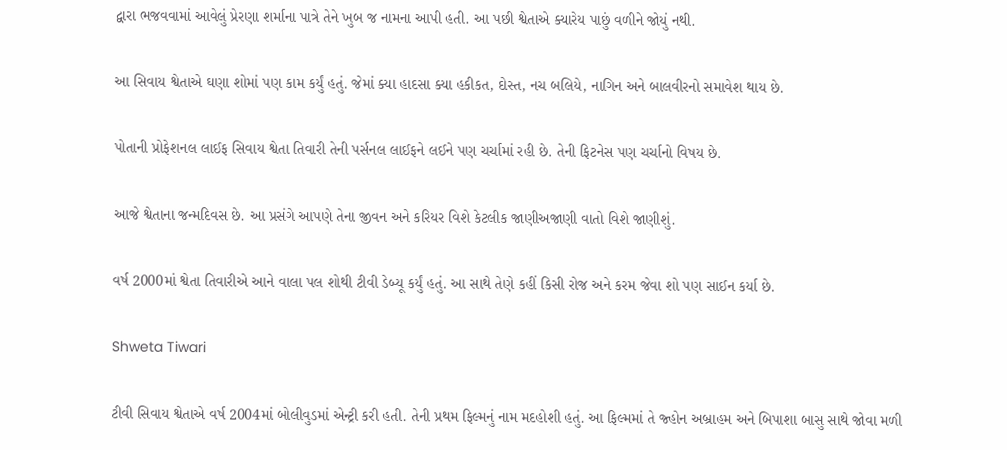દ્વારા ભજવવામાં આવેલું પ્રેરણા શર્માના પાત્રે તેને ખુબ જ નામના આપી હતી. આ પછી શ્વેતાએ ક્યારેય પાછું વળીને જોયું નથી.

આ સિવાય શ્વેતાએ ઘણા શોમાં પણ કામ કર્યું હતું. જેમાં ક્યા હાદસા ક્યા હકીકત, દોસ્ત, નચ બલિયે, નાગિન અને બાલવીરનો સમાવેશ થાય છે.

પોતાની પ્રોફેશનલ લાઈફ સિવાય શ્વેતા તિવારી તેની પર્સનલ લાઈફને લઈને પણ ચર્ચામાં રહી છે. તેની ફિટનેસ પણ ચર્ચાનો વિષય છે.

આજે શ્વેતાના જન્મદિવસ છે. આ પ્રસંગે આપણે તેના જીવન અને કરિયર વિશે કેટલીક જાણીઅજાણી વાતો વિશે જાણીશું.

વર્ષ 2000માં શ્વેતા તિવારીએ આને વાલા પલ શોથી ટીવી ડેબ્યૂ કર્યું હતું. આ સાથે તેણે કહીં કિસી રોજ અને કરમ જેવા શો પણ સાઈન કર્યા છે.

Shweta Tiwari

ટીવી સિવાય શ્વેતાએ વર્ષ 2004માં બોલીવુડમાં એન્ટ્રી કરી હતી. તેની પ્રથમ ફિલ્મનું નામ મદહોશી હતું. આ ફિલ્મમાં તે જ્હોન અબ્રાહમ અને બિપાશા બાસુ સાથે જોવા મળી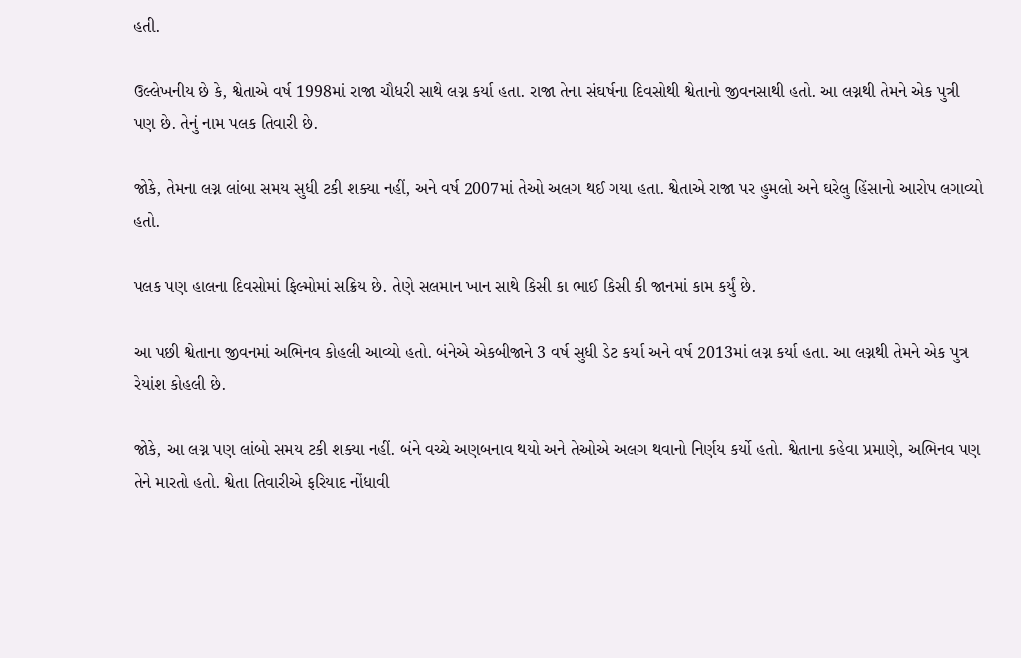હતી.

ઉલ્લેખનીય છે કે, શ્વેતાએ વર્ષ 1998માં રાજા ચૌધરી સાથે લગ્ન કર્યા હતા. રાજા તેના સંઘર્ષના દિવસોથી શ્વેતાનો જીવનસાથી હતો. આ લગ્નથી તેમને એક પુત્રી પણ છે. તેનું નામ પલક તિવારી છે.

જોકે, તેમના લગ્ન લાંબા સમય સુધી ટકી શક્યા નહીં, અને વર્ષ 2007માં તેઓ અલગ થઈ ગયા હતા. શ્વેતાએ રાજા પર હુમલો અને ઘરેલુ હિંસાનો આરોપ લગાવ્યો હતો.

પલક પણ હાલના દિવસોમાં ફિલ્મોમાં સક્રિય છે. તેણે સલમાન ખાન સાથે કિસી કા ભાઈ કિસી કી જાનમાં કામ કર્યું છે.

આ પછી શ્વેતાના જીવનમાં અભિનવ કોહલી આવ્યો હતો. બંનેએ એકબીજાને 3 વર્ષ સુધી ડેટ કર્યા અને વર્ષ 2013માં લગ્ન કર્યા હતા. આ લગ્નથી તેમને એક પુત્ર રેયાંશ કોહલી છે.

જોકે, આ લગ્ન પણ લાંબો સમય ટકી શક્યા નહીં. બંને વચ્ચે અણબનાવ થયો અને તેઓએ અલગ થવાનો નિર્ણય કર્યો હતો. શ્વેતાના કહેવા પ્રમાણે, અભિનવ પણ તેને મારતો હતો. શ્વેતા તિવારીએ ફરિયાદ નોંધાવી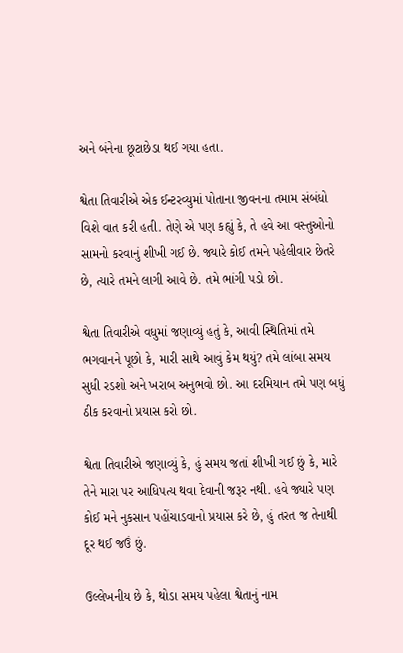અને બંનેના છૂટાછેડા થઈ ગયા હતા.

શ્વેતા તિવારીએ એક ઈન્ટરવ્યુમાં પોતાના જીવનના તમામ સંબંધો વિશે વાત કરી હતી. તેણે એ પણ કહ્યું કે, તે હવે આ વસ્તુઓનો સામનો કરવાનું શીખી ગઈ છે. જ્યારે કોઈ તમને પહેલીવાર છેતરે છે, ત્યારે તમને લાગી આવે છે. તમે ભાંગી પડો છો.

શ્વેતા તિવારીએ વધુમાં જણાવ્યું હતું કે, આવી સ્થિતિમાં તમે ભગવાનને પૂછો કે, મારી સાથે આવું કેમ થયું? તમે લાંબા સમય સુધી રડશો અને ખરાબ અનુભવો છો. આ દરમિયાન તમે પણ બધું ઠીક કરવાનો પ્રયાસ કરો છો.

શ્વેતા તિવારીએ જણાવ્યું કે, હું સમય જતાં શીખી ગઈ છું કે, મારે તેને મારા પર આધિપત્ય થવા દેવાની જરૂર નથી. હવે જ્યારે પણ કોઈ મને નુકસાન પહોંચાડવાનો પ્રયાસ કરે છે, હું તરત જ તેનાથી દૂર થઈ જઉં છું.

ઉલ્લેખનીય છે કે, થોડા સમય પહેલા શ્વેતાનું નામ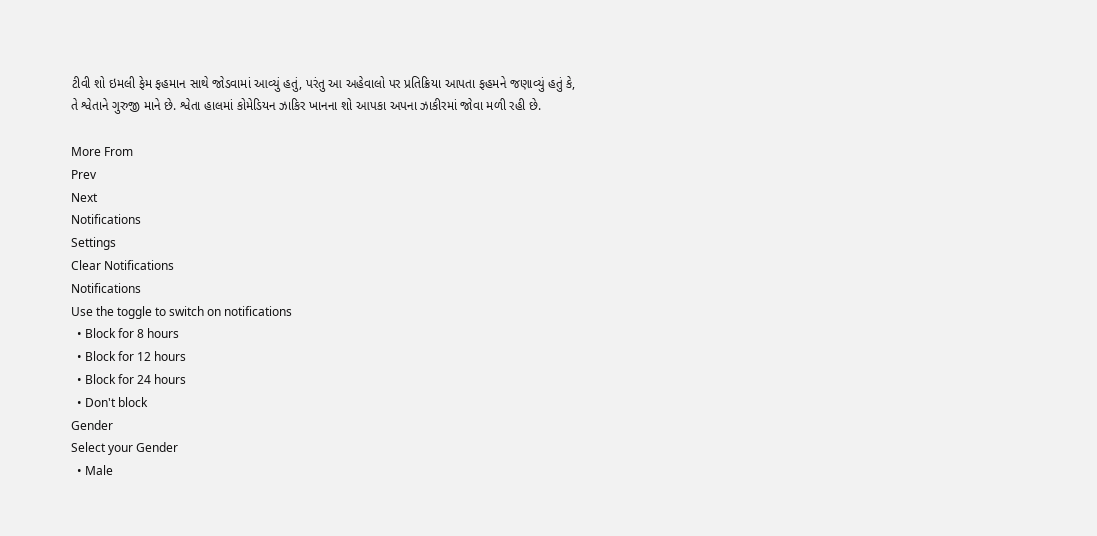ટીવી શો ઇમલી ફેમ ફહમાન સાથે જોડવામાં આવ્યું હતું, પરંતુ આ અહેવાલો પર પ્રતિક્રિયા આપતા ફહમને જણાવ્યું હતું કે, તે શ્વેતાને ગુરુજી માને છે. શ્વેતા હાલમાં કોમેડિયન ઝાકિર ખાનના શો આપકા અપના ઝાકીરમાં જોવા મળી રહી છે.

More From
Prev
Next
Notifications
Settings
Clear Notifications
Notifications
Use the toggle to switch on notifications
  • Block for 8 hours
  • Block for 12 hours
  • Block for 24 hours
  • Don't block
Gender
Select your Gender
  • Male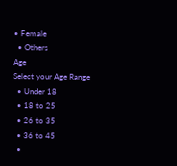• Female
  • Others
Age
Select your Age Range
  • Under 18
  • 18 to 25
  • 26 to 35
  • 36 to 45
  •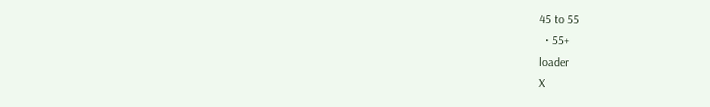45 to 55
  • 55+
loader
X